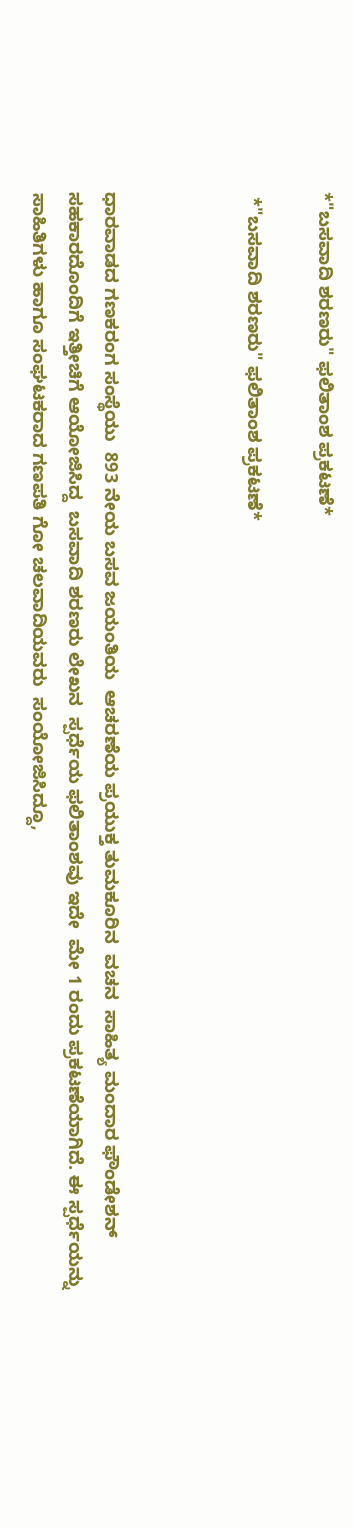*"ಬಸವಾದಿ ಶರಣರು" ಫಲಿತಾಂಶ ಪ್ರಕಟಣೆ*

 *"ಬಸವಾದಿ ಶರಣರು" ಫಲಿತಾಂಶ ಪ್ರಕಟಣೆ*



ಧಾರವಾಡದ ಗಣಕರಂಗ ಸಂಸ್ಥೆಯು  893 ನೇಯ ಬಸವ ಜಯಂತಿಯ  ಆಚರಣೆಯ ಪ್ರಯುಕ್ತ ತುಮಕೂರಿನ  ವಚನ  ಸಾಹಿತ್ಯ ಮಂದಾರ ಫೌಂಡೇಶನ್  ಸಹಕಾರದೊಂದಿಗೆ ಇತ್ತೀಚಿಗೆ ಆಯೋಜಿಸಿದ್ದ  ಬಸವಾದಿ ಶರಣರು ಲೇಖನ  ಸ್ಪರ್ಧೆಯ ಫಲಿತಾಂಶವು ಇದೇ  ಮೇ 1 ರಂದು ಪ್ರಕಟಣೆಯಾಗಿದೆ. ಈ ಸ್ಪರ್ಧೆಯನ್ನು  ಸಾಹಿತಿಗಳು ಹಾಗೂ ಸಂಘಟಕರಾದ ಗಣಪತಿ ಗೋ ಚಲವಾದಿಯವರು  ಸಂಯೋಜಿಸಿದ್ದೂ,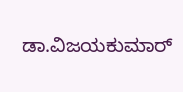ಡಾ.ವಿಜಯಕುಮಾರ್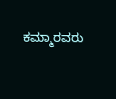ಕಮ್ಮಾರವರು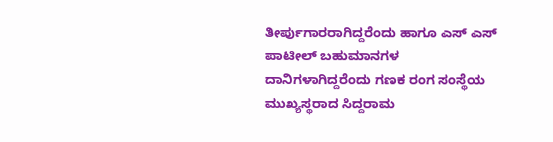ತೀರ್ಪುಗಾರರಾಗಿದ್ದರೆಂದು ಹಾಗೂ ಎಸ್ ಎಸ್ ಪಾಟೀಲ್ ಬಹುಮಾನಗಳ ದಾನಿಗಳಾಗಿದ್ದರೆಂದು ಗಣಕ ರಂಗ ಸಂಸ್ಥೆಯ ಮುಖ್ಯಸ್ಥರಾದ ಸಿದ್ದರಾಮ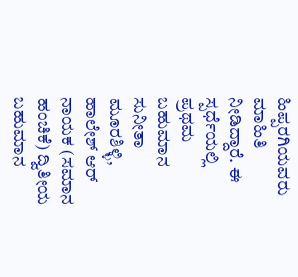ಹಿಪ್ಪರಗಿಯವರು  ಮಾಹಿತಿ ನೀಡಿದ್ದಾರೆ. ಈ ಸ್ಪರ್ಧೆಯಲ್ಲಿ ಪ್ರಥಮ ಬಹುಮಾನ ಸುನೀತಾ ಮೂರಶಿಳ್ಳಿ, ಹಾಲೇಶ್ ಆರ್ ನಾಯಕ (ಸಮಾನ ಹಂಚಿಕೆ) ದ್ವಿತೀಯ ಬಹುಮಾನ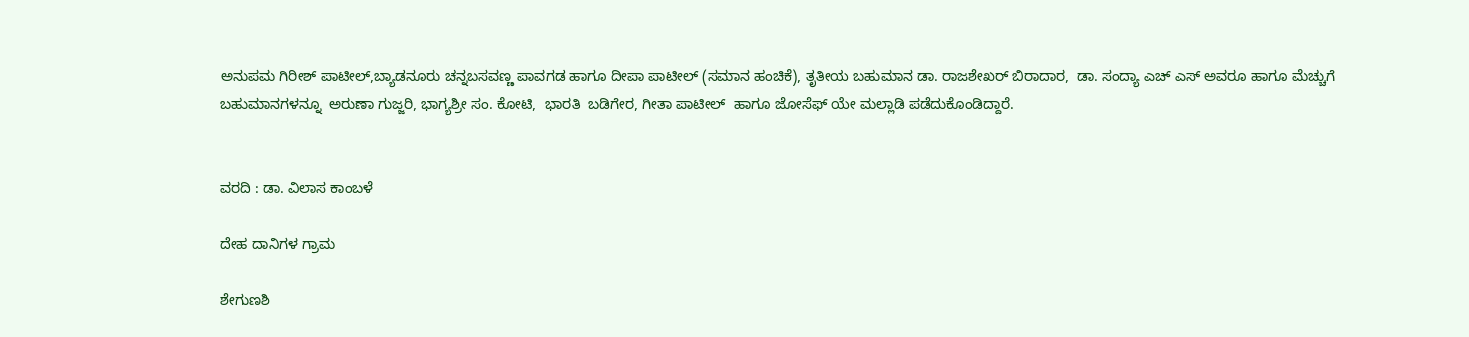ಅನುಪಮ ಗಿರೀಶ್ ಪಾಟೀಲ್,ಬ್ಯಾಡನೂರು ಚನ್ನಬಸವಣ್ಣ ಪಾವಗಡ ಹಾಗೂ ದೀಪಾ ಪಾಟೀಲ್ (ಸಮಾನ ಹಂಚಿಕೆ), ತೃತೀಯ ಬಹುಮಾನ ಡಾ. ರಾಜಶೇಖರ್ ಬಿರಾದಾರ,  ಡಾ. ಸಂದ್ಯಾ ಎಚ್ ಎಸ್ ಅವರೂ ಹಾಗೂ ಮೆಚ್ಚುಗೆ ಬಹುಮಾನಗಳನ್ನೂ  ಅರುಣಾ ಗುಜ್ಜರಿ, ಭಾಗ್ಯಶ್ರೀ ಸಂ. ಕೋಟಿ,  ಭಾರತಿ  ಬಡಿಗೇರ, ಗೀತಾ ಪಾಟೀಲ್  ಹಾಗೂ ಜೋಸೆಫ್ ಯೇ ಮಲ್ಲಾಡಿ ಪಡೆದುಕೊಂಡಿದ್ದಾರೆ.


ವರದಿ : ಡಾ. ವಿಲಾಸ ಕಾಂಬಳೆ

ದೇಹ ದಾನಿಗಳ ಗ್ರಾಮ

ಶೇಗುಣಶಿ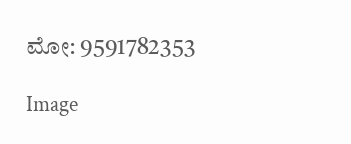ಮೋ: 9591782353

Image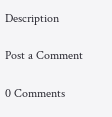Description

Post a Comment

0 Comments